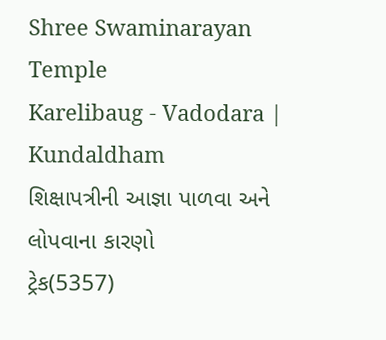Shree Swaminarayan Temple
Karelibaug - Vadodara | Kundaldham
શિક્ષાપત્રીની આજ્ઞા પાળવા અને લોપવાના કારણો
ટ્રેક(5357)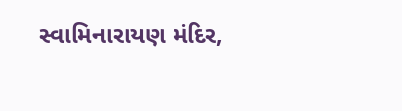સ્વામિનારાયણ મંદિર,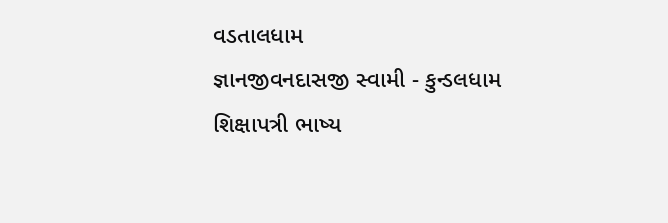વડતાલધામ
જ્ઞાનજીવનદાસજી સ્વામી - કુન્ડલધામ
શિક્ષાપત્રી ભાષ્ય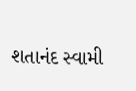શતાનંદ સ્વામી